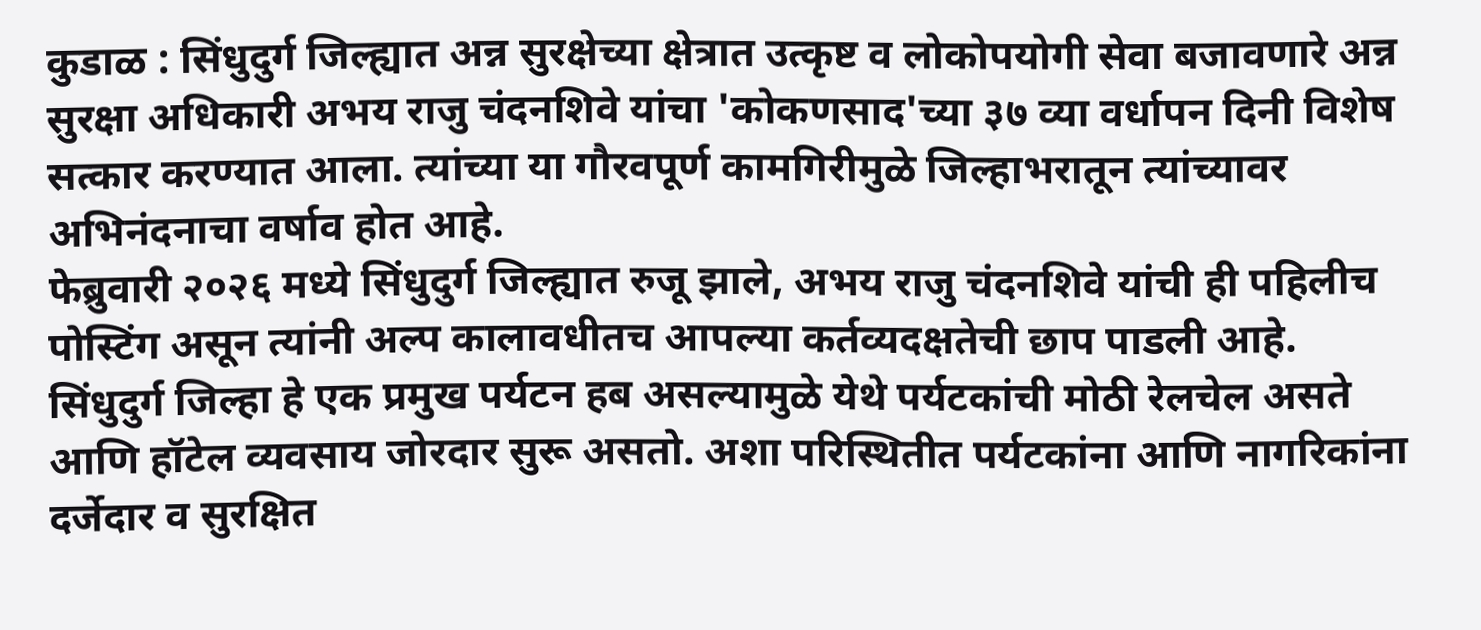कुडाळ : सिंधुदुर्ग जिल्ह्यात अन्न सुरक्षेच्या क्षेत्रात उत्कृष्ट व लोकोपयोगी सेवा बजावणारे अन्न सुरक्षा अधिकारी अभय राजु चंदनशिवे यांचा 'कोकणसाद'च्या ३७ व्या वर्धापन दिनी विशेष सत्कार करण्यात आला. त्यांच्या या गौरवपूर्ण कामगिरीमुळे जिल्हाभरातून त्यांच्यावर अभिनंदनाचा वर्षाव होत आहे.
फेब्रुवारी २०२६ मध्ये सिंधुदुर्ग जिल्ह्यात रुजू झाले, अभय राजु चंदनशिवे यांची ही पहिलीच पोस्टिंग असून त्यांनी अल्प कालावधीतच आपल्या कर्तव्यदक्षतेची छाप पाडली आहे. सिंधुदुर्ग जिल्हा हे एक प्रमुख पर्यटन हब असल्यामुळे येथे पर्यटकांची मोठी रेलचेल असते आणि हॉटेल व्यवसाय जोरदार सुरू असतो. अशा परिस्थितीत पर्यटकांना आणि नागरिकांना दर्जेदार व सुरक्षित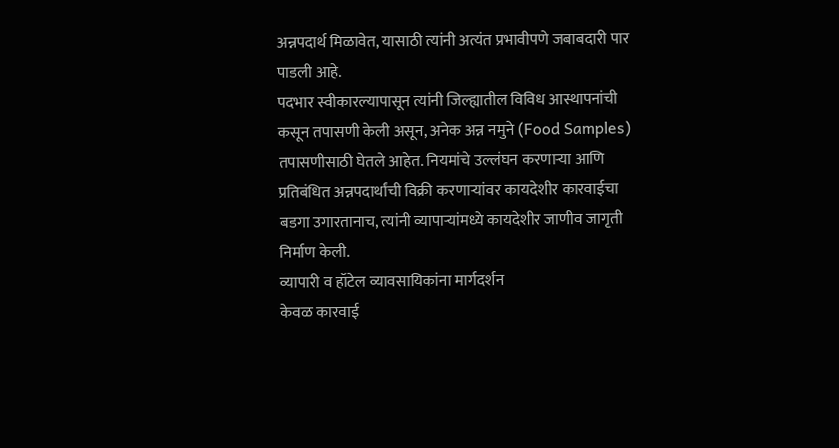अन्नपदार्थ मिळावेत, यासाठी त्यांनी अत्यंत प्रभावीपणे जबाबदारी पार पाडली आहे.
पदभार स्वीकारल्यापासून त्यांनी जिल्ह्यातील विविध आस्थापनांची कसून तपासणी केली असून, अनेक अन्न नमुने (Food Samples) तपासणीसाठी घेतले आहेत. नियमांचे उल्लंघन करणाऱ्या आणि प्रतिबंधित अन्नपदार्थांची विक्री करणाऱ्यांवर कायदेशीर कारवाईचा बडगा उगारतानाच, त्यांनी व्यापाऱ्यांमध्ये कायदेशीर जाणीव जागृती निर्माण केली.
व्यापारी व हॉटेल व्यावसायिकांना मार्गदर्शन
केवळ कारवाई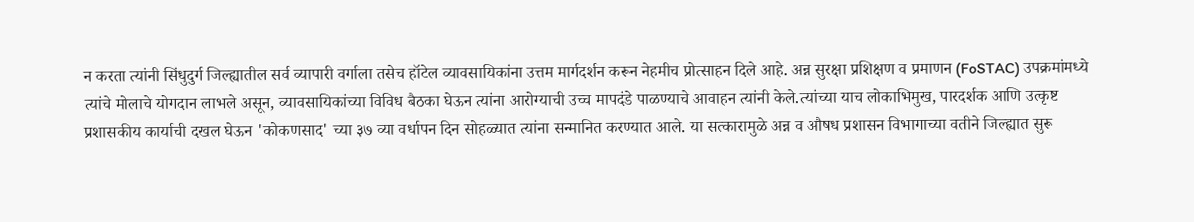न करता त्यांनी सिंधुदुर्ग जिल्ह्यातील सर्व व्यापारी वर्गाला तसेच हॉटेल व्यावसायिकांना उत्तम मार्गदर्शन करून नेहमीच प्रोत्साहन दिले आहे. अन्न सुरक्षा प्रशिक्षण व प्रमाणन (FoSTAC) उपक्रमांमध्ये त्यांचे मोलाचे योगदान लाभले असून, व्यावसायिकांच्या विविध बैठका घेऊन त्यांना आरोग्याची उच्च मापदंडे पाळण्याचे आवाहन त्यांनी केले.त्यांच्या याच लोकाभिमुख, पारदर्शक आणि उत्कृष्ट प्रशासकीय कार्याची दखल घेऊन 'कोकणसाद' च्या ३७ व्या वर्धापन दिन सोहळ्यात त्यांना सन्मानित करण्यात आले. या सत्कारामुळे अन्न व औषध प्रशासन विभागाच्या वतीने जिल्ह्यात सुरू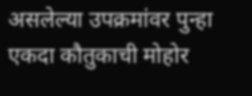असलेल्या उपक्रमांवर पुन्हा एकदा कौतुकाची मोहोर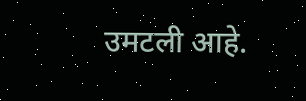उमटली आहे.